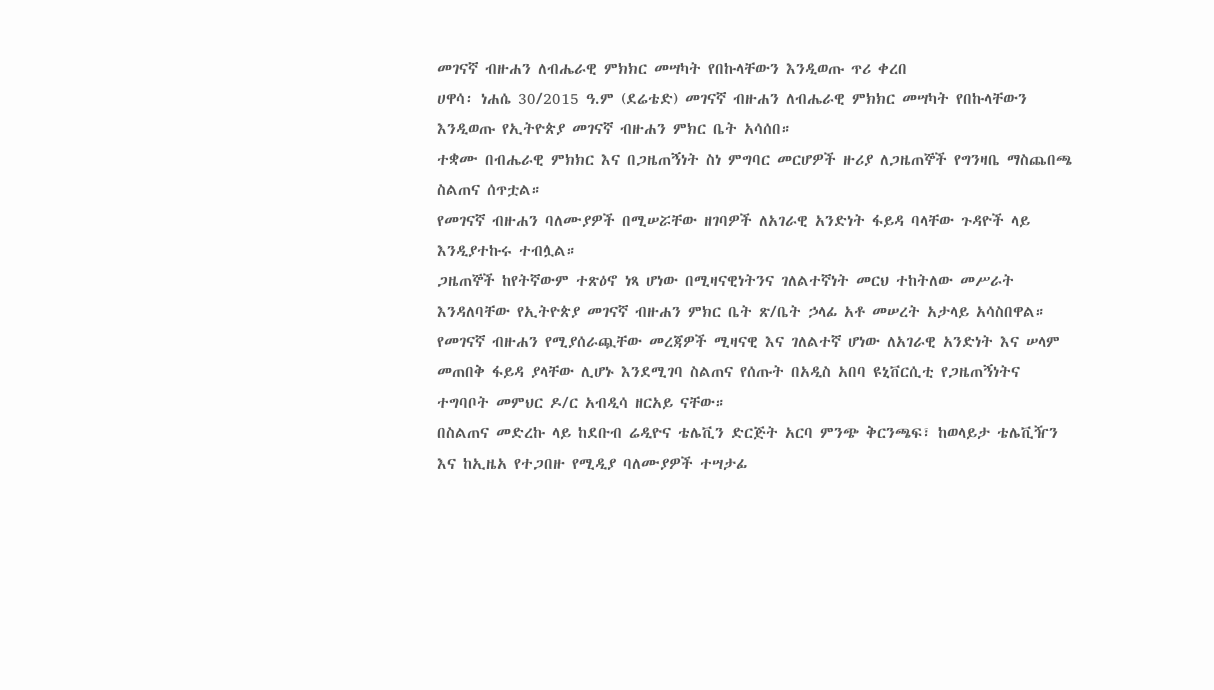መገናኛ ብዙሐን ለብሔራዊ ምክክር መሣካት የበኩላቸውን እንዲወጡ ጥሪ ቀረበ
ሀዋሳ፡ ነሐሴ 30/2015 ዓ.ም (ደሬቴድ) መገናኛ ብዙሐን ለብሔራዊ ምክክር መሣካት የበኩላቸውን እንዲወጡ የኢትዮጵያ መገናኛ ብዙሐን ምክር ቤት አሳሰበ።
ተቋሙ በብሔራዊ ምክክር እና በጋዜጠኝነት ስነ ምግባር መርሆዎች ዙሪያ ለጋዜጠኞች የግንዛቤ ማስጨበጫ ስልጠና ሰጥቷል።
የመገናኛ ብዙሐን ባለሙያዎች በሚሠሯቸው ዘገባዎች ለአገራዊ አንድነት ፋይዳ ባላቸው ጉዳዮች ላይ እንዲያተኩሩ ተብሏል።
ጋዜጠኞች ከየትኛውም ተጽዕኖ ነጻ ሆነው በሚዛናዊነትንና ገለልተኛነት መርህ ተከትለው መሥራት እንዳለባቸው የኢትዮጵያ መገናኛ ብዙሐን ምክር ቤት ጽ/ቤት ኃላፊ አቶ መሠረት አታላይ አሳስበዋል።
የመገናኛ ብዙሐን የሚያሰራጯቸው መረጃዎች ሚዛናዊ እና ገለልተኛ ሆነው ለአገራዊ አንድነት እና ሠላም መጠበቅ ፋይዳ ያላቸው ሊሆኑ እንደሚገባ ስልጠና የሰጡት በአዲስ አበባ ዩኒቨርሲቲ የጋዜጠኝነትና ተግባቦት መምህር ዶ/ር አብዲሳ ዘርአይ ናቸው።
በስልጠና መድረኩ ላይ ከደቡብ ሬዲዮና ቴሌቪን ድርጅት አርባ ምንጭ ቅርንጫፍ፣ ከወላይታ ቴሌቪዥን እና ከኢዜአ የተጋበዙ የሚዲያ ባለሙያዎች ተሣታፊ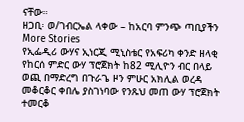ናቸው።
ዘጋቢ፡ ወ/ገብርኤል ላቀው – ከአርባ ምንጭ ጣቢያችን
More Stories
የኢፌዲሪ ውሃና ኢነርጂ ሚኒስቴር የአፍሪካ ቀንድ ዘላቂ የከርሰ ምድር ውሃ ፕሮጀክት ከ82 ሚሊዮን ብር በላይ ወጪ በማድረግ በጉራጌ ዞን ምሁር አክሊል ወረዳ መቆርቆር ቀበሌ ያስገነባው የንጹህ መጠ ውሃ ፕሮጀክት ተመርቆ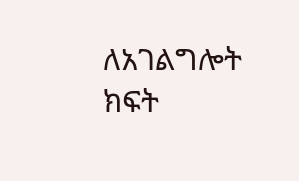ለአገልግሎት ክፍት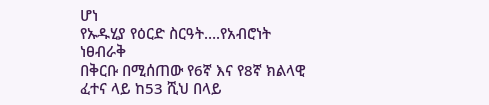ሆነ
የኡዱሂያ የዕርድ ስርዓት….የአብሮነት ነፀብራቅ
በቅርቡ በሚሰጠው የ6ኛ እና የ8ኛ ክልላዊ ፈተና ላይ ከ53 ሺህ በላይ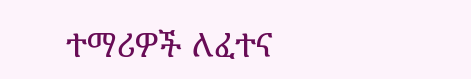ተማሪዎች ለፈተና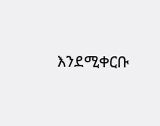እንደሚቀርቡ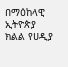በማዕከላዊ ኢትዮጵያ ክልል የሀዲያ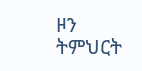ዞን ትምህርት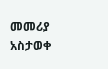መመሪያ አስታወቀ